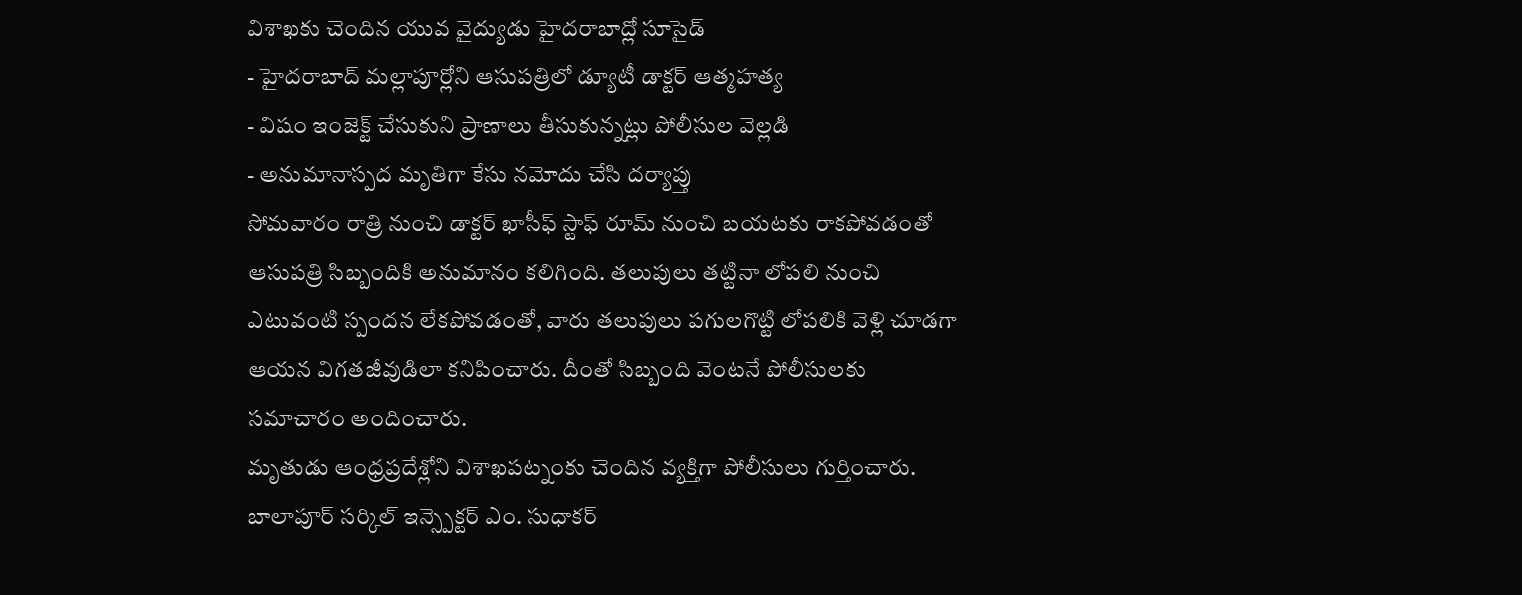విశాఖకు చెందిన యువ వైద్యుడు హైదరాబాద్లో సూసైడ్
- హైదరాబాద్ మల్లాపూర్లోని ఆసుపత్రిలో డ్యూటీ డాక్టర్ ఆత్మహత్య
- విషం ఇంజెక్ట్ చేసుకుని ప్రాణాలు తీసుకున్నట్లు పోలీసుల వెల్లడి
- అనుమానాస్పద మృతిగా కేసు నమోదు చేసి దర్యాప్తు
సోమవారం రాత్రి నుంచి డాక్టర్ ఖాసీఫ్ స్టాఫ్ రూమ్ నుంచి బయటకు రాకపోవడంతో ఆసుపత్రి సిబ్బందికి అనుమానం కలిగింది. తలుపులు తట్టినా లోపలి నుంచి ఎటువంటి స్పందన లేకపోవడంతో, వారు తలుపులు పగులగొట్టి లోపలికి వెళ్లి చూడగా ఆయన విగతజీవుడిలా కనిపించారు. దీంతో సిబ్బంది వెంటనే పోలీసులకు సమాచారం అందించారు.
మృతుడు ఆంధ్రప్రదేశ్లోని విశాఖపట్నంకు చెందిన వ్యక్తిగా పోలీసులు గుర్తించారు. బాలాపూర్ సర్కిల్ ఇన్స్పెక్టర్ ఎం. సుధాకర్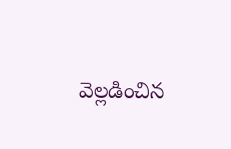వెల్లడించిన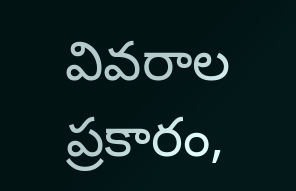వివరాల ప్రకారం,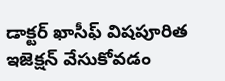డాక్టర్ ఖాసీఫ్ విషపూరిత ఇజెక్షన్ వేసుకోవడం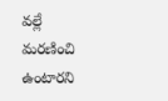వల్లే మరణించి ఉంటారని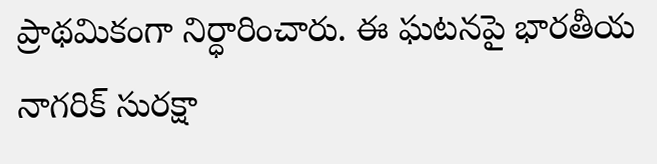ప్రాథమికంగా నిర్ధారించారు. ఈ ఘటనపై భారతీయ నాగరిక్ సురక్షా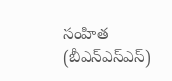సంహిత (బీఎన్ఎస్ఎస్)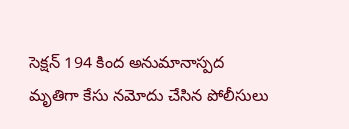సెక్షన్ 194 కింద అనుమానాస్పద మృతిగా కేసు నమోదు చేసిన పోలీసులు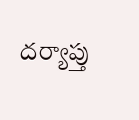దర్యాప్తు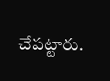చేపట్టారు.